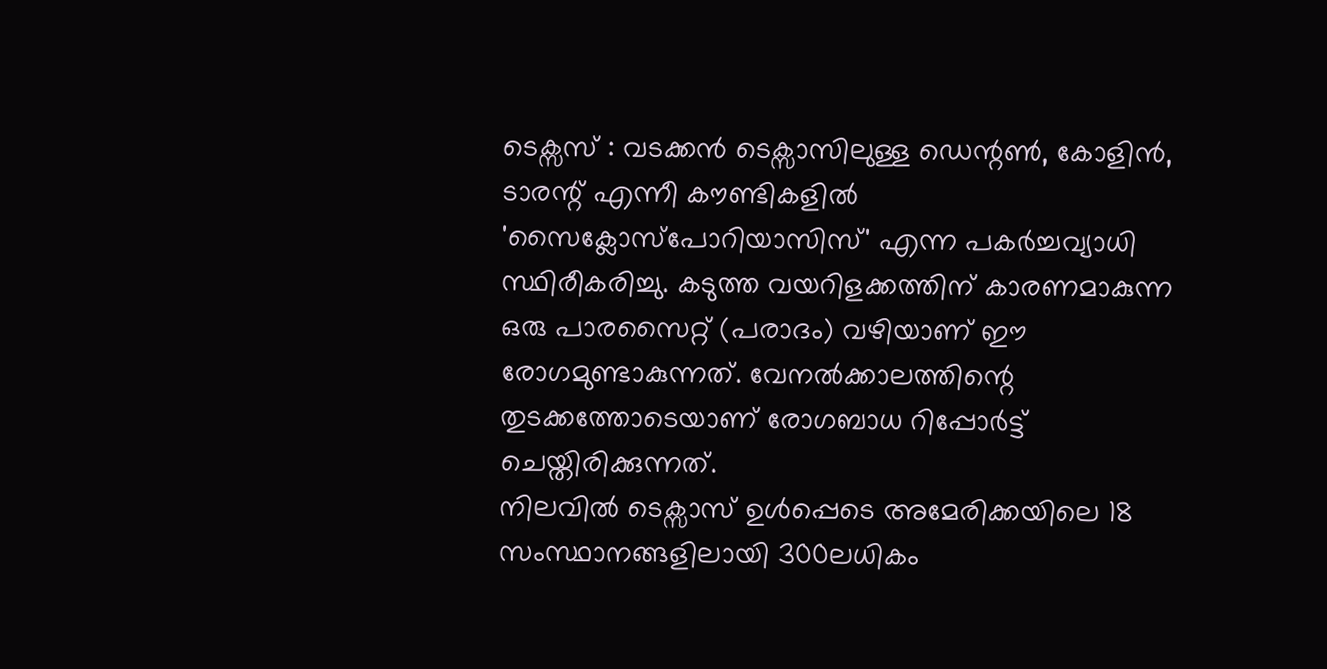ടെക്സസ് : വടക്കൻ ടെക്സാസിലുള്ള ഡെന്റൺ, കോളിൻ, ടാരന്റ് എന്നീ കൗണ്ടികളിൽ 'സൈക്ലോസ്പോറിയാസിസ്' എന്ന പകർച്ചവ്യാധി സ്ഥിരീകരിച്ചു. കടുത്ത വയറിളക്കത്തിന് കാരണമാകുന്ന ഒരു പാരസൈറ്റ് (പരാദം) വഴിയാണ് ഈ രോഗമുണ്ടാകുന്നത്. വേനൽക്കാലത്തിന്റെ തുടക്കത്തോടെയാണ് രോഗബാധ റിപ്പോർട്ട് ചെയ്തിരിക്കുന്നത്.
നിലവിൽ ടെക്സാസ് ഉൾപ്പെടെ അമേരിക്കയിലെ 18 സംസ്ഥാനങ്ങളിലായി 300ലധികം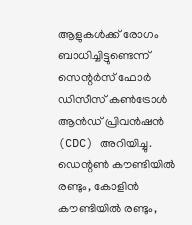ആളുകൾക്ക് രോഗം ബാധിച്ചിട്ടുണ്ടെന്ന് സെന്റർസ് ഫോർ ഡിസീസ് കൺട്രോൾ ആൻഡ് പ്രിവൻഷൻ (CDC) അറിയിച്ചു. ഡെന്റൺ കൗണ്ടിയിൽ രണ്ടും, കോളിൻ കൗണ്ടിയിൽ രണ്ടും,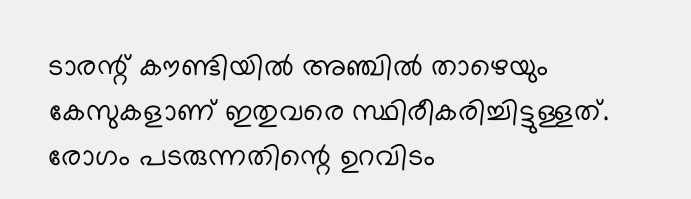ടാരന്റ് കൗണ്ടിയിൽ അഞ്ചിൽ താഴെയും കേസുകളാണ് ഇതുവരെ സ്ഥിരീകരിച്ചിട്ടുള്ളത്. രോഗം പടരുന്നതിന്റെ ഉറവിടം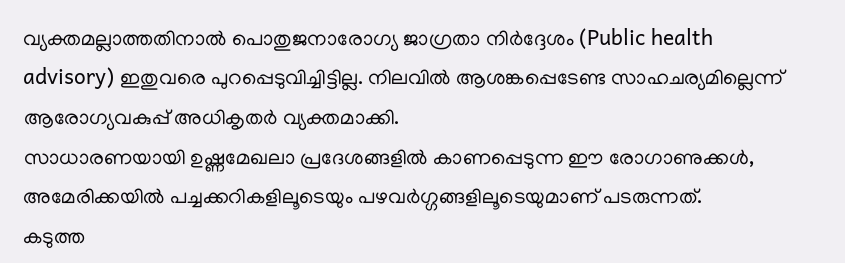വ്യക്തമല്ലാത്തതിനാൽ പൊതുജനാരോഗ്യ ജാഗ്രതാ നിർദ്ദേശം (Public health advisory) ഇതുവരെ പുറപ്പെടുവിച്ചിട്ടില്ല. നിലവിൽ ആശങ്കപ്പെടേണ്ട സാഹചര്യമില്ലെന്ന് ആരോഗ്യവകുപ്പ് അധികൃതർ വ്യക്തമാക്കി.
സാധാരണയായി ഉഷ്ണമേഖലാ പ്രദേശങ്ങളിൽ കാണപ്പെടുന്ന ഈ രോഗാണുക്കൾ, അമേരിക്കയിൽ പച്ചക്കറികളിലൂടെയും പഴവർഗ്ഗങ്ങളിലൂടെയുമാണ് പടരുന്നത്.
കടുത്ത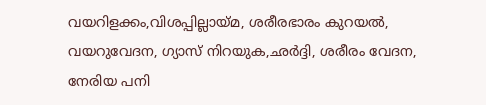വയറിളക്കം,വിശപ്പില്ലായ്മ, ശരീരഭാരം കുറയൽ, വയറുവേദന, ഗ്യാസ് നിറയുക,ഛർദ്ദി, ശരീരം വേദന, നേരിയ പനി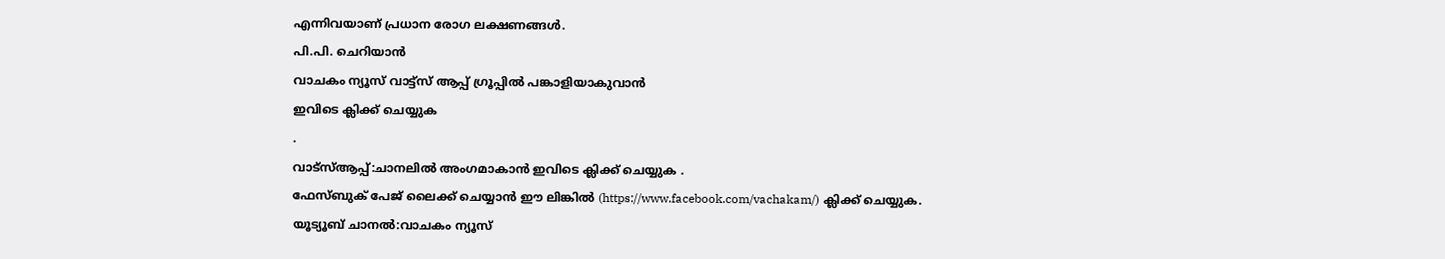എന്നിവയാണ് പ്രധാന രോഗ ലക്ഷണങ്ങൾ.
പി.പി. ചെറിയാൻ
വാചകം ന്യൂസ് വാട്ട്സ് ആപ്പ് ഗ്രൂപ്പിൽ പങ്കാളിയാകുവാൻ
ഇവിടെ ക്ലിക്ക് ചെയ്യുക
.
വാട്സ്ആപ്പ്:ചാനലിൽ അംഗമാകാൻ ഇവിടെ ക്ലിക്ക് ചെയ്യുക .
ഫേസ്ബുക് പേജ് ലൈക്ക് ചെയ്യാൻ ഈ ലിങ്കിൽ (https://www.facebook.com/vachakam/) ക്ലിക്ക് ചെയ്യുക.
യൂട്യൂബ് ചാനൽ:വാചകം ന്യൂസ്